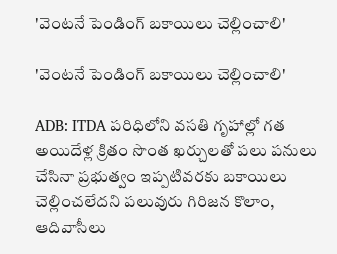'వెంటనే పెండింగ్ బకాయిలు చెల్లించాలి'

'వెంటనే పెండింగ్ బకాయిలు చెల్లించాలి'

ADB: ITDA పరిధిలోని వసతి గృహాల్లో గత అయిదేళ్ల క్రితం సొంత ఖర్చులతో పలు పనులు చేసినా ప్రభుత్వం ఇప్పటివరకు బకాయిలు చెల్లించలేదని పలువురు గిరిజన కొలాం, ఆదివాసీలు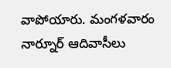వాపోయారు. మంగళవారం నార్నూర్ ఆదివాసీలు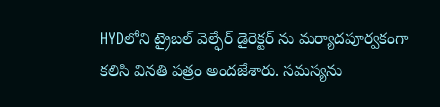HYDలోని ట్రైబల్ వెల్ఫేర్ డైరెక్టర్ ను మర్యాదపూర్వకంగా కలిసి వినతి పత్రం అందజేశారు. సమస్యను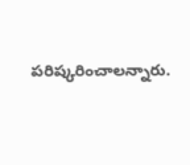పరిష్కరించాలన్నారు.